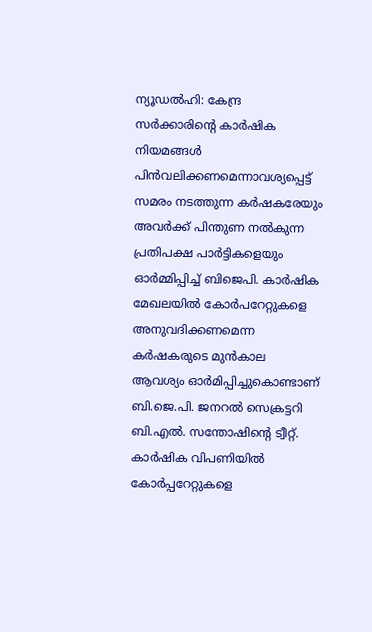ന്യൂഡൽഹി: കേന്ദ്ര സർക്കാരിന്റെ കാർഷിക നിയമങ്ങൾ പിൻവലിക്കണമെന്നാവശ്യപ്പെട്ട് സമരം നടത്തുന്ന കർഷകരേയും അവർക്ക് പിന്തുണ നൽകുന്ന പ്രതിപക്ഷ പാർട്ടികളെയും ഓർമ്മിപ്പിച്ച് ബിജെപി. കാർഷിക മേഖലയിൽ കോർപറേറ്റുകളെ അനുവദിക്കണമെന്ന കർഷകരുടെ മുൻകാല ആവശ്യം ഓർമിപ്പിച്ചുകൊണ്ടാണ് ബി.ജെ.പി. ജനറൽ സെക്രട്ടറി ബി.എൽ. സന്തോഷിന്റെ ട്വീറ്റ്. കാർഷിക വിപണിയിൽ കോർപ്പറേറ്റുകളെ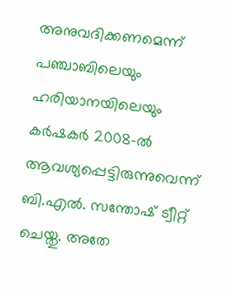അനുവദിക്കണമെന്ന് പഞ്ചാബിലെയും ഹരിയാനയിലെയും കർഷകർ 2008-ൽ ആവശ്യപ്പെട്ടിരുന്നുവെന്ന് ബി.എൽ. സന്തോഷ് ട്വീറ്റ് ചെയ്തു. അതേ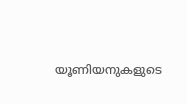യൂണിയനുകളുടെ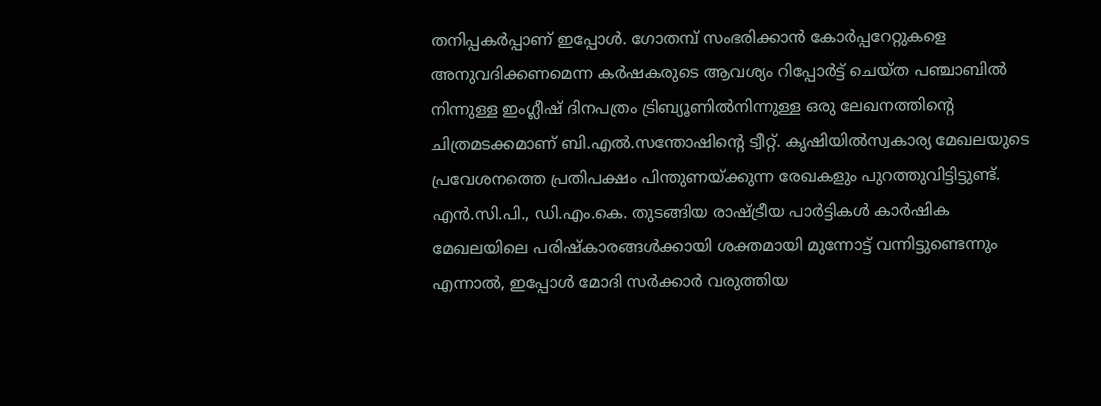തനിപ്പകർപ്പാണ് ഇപ്പോൾ. ഗോതമ്പ് സംഭരിക്കാൻ കോർപ്പറേറ്റുകളെ അനുവദിക്കണമെന്ന കർഷകരുടെ ആവശ്യം റിപ്പോർട്ട് ചെയ്ത പഞ്ചാബിൽ നിന്നുള്ള ഇംഗ്ലീഷ് ദിനപത്രം ട്രിബ്യൂണിൽനിന്നുള്ള ഒരു ലേഖനത്തിന്റെ ചിത്രമടക്കമാണ് ബി.എൽ.സന്തോഷിന്റെ ട്വീറ്റ്. കൃഷിയിൽസ്വകാര്യ മേഖലയുടെ പ്രവേശനത്തെ പ്രതിപക്ഷം പിന്തുണയ്ക്കുന്ന രേഖകളും പുറത്തുവിട്ടിട്ടുണ്ട്. എൻ.സി.പി., ഡി.എം.കെ. തുടങ്ങിയ രാഷ്ട്രീയ പാർട്ടികൾ കാർഷിക മേഖലയിലെ പരിഷ്കാരങ്ങൾക്കായി ശക്തമായി മുന്നോട്ട് വന്നിട്ടുണ്ടെന്നും എന്നാൽ, ഇപ്പോൾ മോദി സർക്കാർ വരുത്തിയ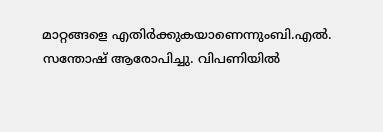മാറ്റങ്ങളെ എതിർക്കുകയാണെന്നുംബി.എൽ. സന്തോഷ് ആരോപിച്ചു. വിപണിയിൽ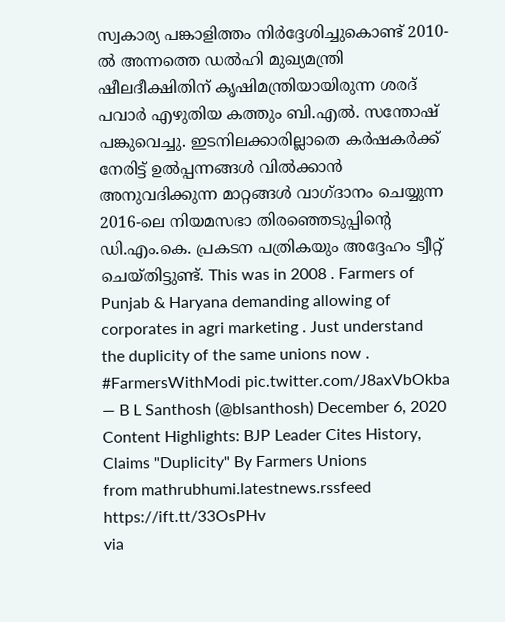സ്വകാര്യ പങ്കാളിത്തം നിർദ്ദേശിച്ചുകൊണ്ട് 2010-ൽ അന്നത്തെ ഡൽഹി മുഖ്യമന്ത്രി ഷീലദീക്ഷിതിന് കൃഷിമന്ത്രിയായിരുന്ന ശരദ് പവാർ എഴുതിയ കത്തും ബി.എൽ. സന്തോഷ് പങ്കുവെച്ചു. ഇടനിലക്കാരില്ലാതെ കർഷകർക്ക് നേരിട്ട് ഉൽപ്പന്നങ്ങൾ വിൽക്കാൻ അനുവദിക്കുന്ന മാറ്റങ്ങൾ വാഗ്ദാനം ചെയ്യുന്ന 2016-ലെ നിയമസഭാ തിരഞ്ഞെടുപ്പിന്റെ ഡി.എം.കെ. പ്രകടന പത്രികയും അദ്ദേഹം ട്വീറ്റ് ചെയ്തിട്ടുണ്ട്. This was in 2008 . Farmers of Punjab & Haryana demanding allowing of corporates in agri marketing . Just understand the duplicity of the same unions now . #FarmersWithModi pic.twitter.com/J8axVbOkba — B L Santhosh (@blsanthosh) December 6, 2020 Content Highlights: BJP Leader Cites History, Claims "Duplicity" By Farmers Unions
from mathrubhumi.latestnews.rssfeed https://ift.tt/33OsPHv
via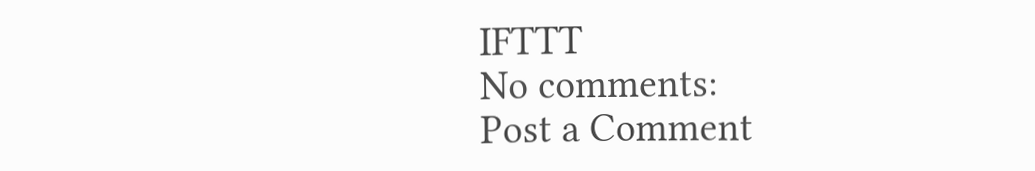IFTTT
No comments:
Post a Comment